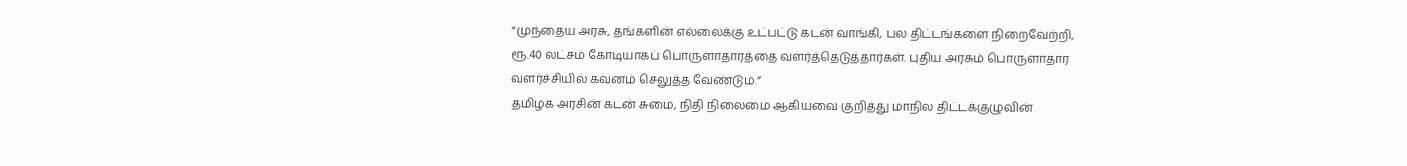“முந்தைய அரசு, தங்களின் எல்லைக்கு உட்பட்டு கடன் வாங்கி, பல திட்டங்களை நிறைவேற்றி, ரூ.40 லட்சம் கோடியாகப் பொருளாதாரத்தை வளர்த்தெடுத்தார்கள். புதிய அரசும் பொருளாதார வளர்ச்சியில் கவனம் செலுத்த வேண்டும்.”
தமிழக அரசின் கடன் சுமை, நிதி நிலைமை ஆகியவை குறித்து மாநில திட்டக்குழுவின்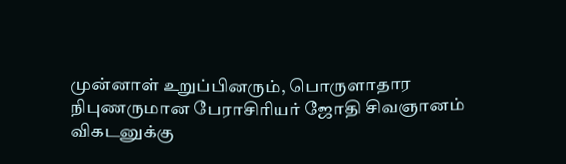முன்னாள் உறுப்பினரும், பொருளாதார நிபுணருமான பேராசிரியர் ஜோதி சிவஞானம் விகடனுக்கு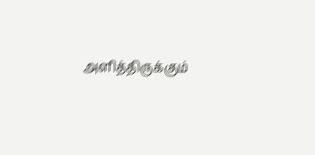அளித்திருக்கும்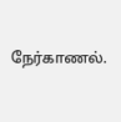நேர்காணல்.